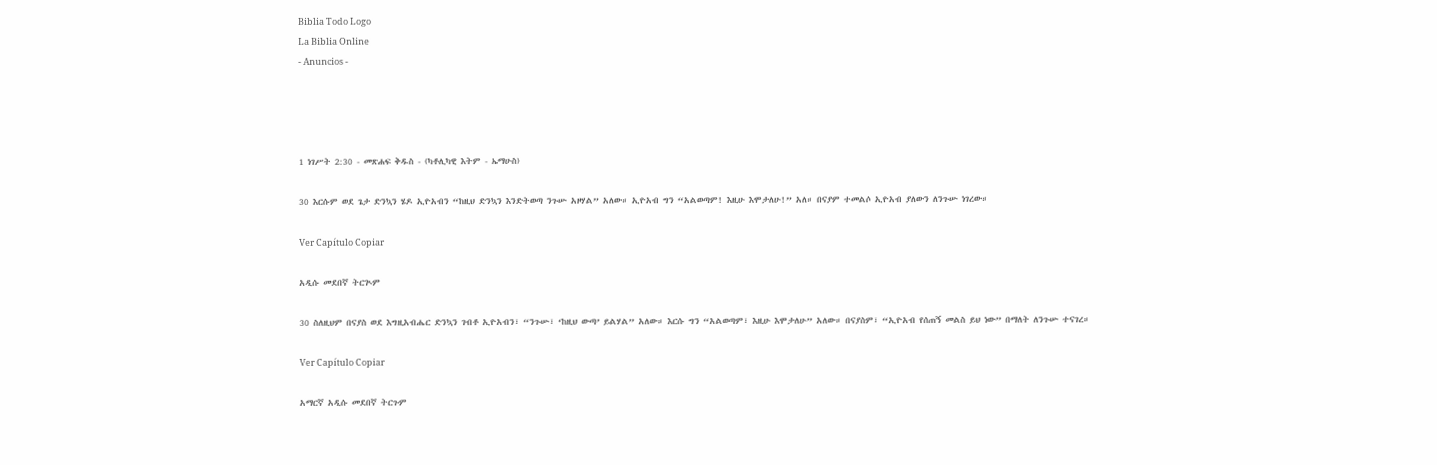Biblia Todo Logo
La Biblia Online
- Anuncios -




1 ነገሥት 2:30 - መጽሐፍ ቅዱስ - (ካቶሊካዊ እትም - ኤማሁስ)

30 እርሱም ወደ ጌታ ድንኳን ሄዶ ኢዮአብን “ከዚህ ድንኳን እንድትወጣ ንጉሡ አዞሃል” አለው። ኢዮአብ ግን “አልወጣም! እዚሁ እሞታለሁ!” አለ። በናያም ተመልሶ ኢዮአብ ያለውን ለንጉሡ ነገረው።

Ver Capítulo Copiar

አዲሱ መደበኛ ትርጒም

30 ስለዚህም በናያስ ወደ እግዚአብሔር ድንኳን ገብቶ ኢዮአብን፣ “ንጉሡ፣ ‘ከዚህ ውጣ’ ይልሃል” አለው። እርሱ ግን “አልወጣም፣ እዚሁ እሞታለሁ” አለው። በናያስም፣ “ኢዮአብ የሰጠኝ መልስ ይህ ነው” በማለት ለንጉሡ ተናገረ።

Ver Capítulo Copiar

አማርኛ አዲሱ መደበኛ ትርጉም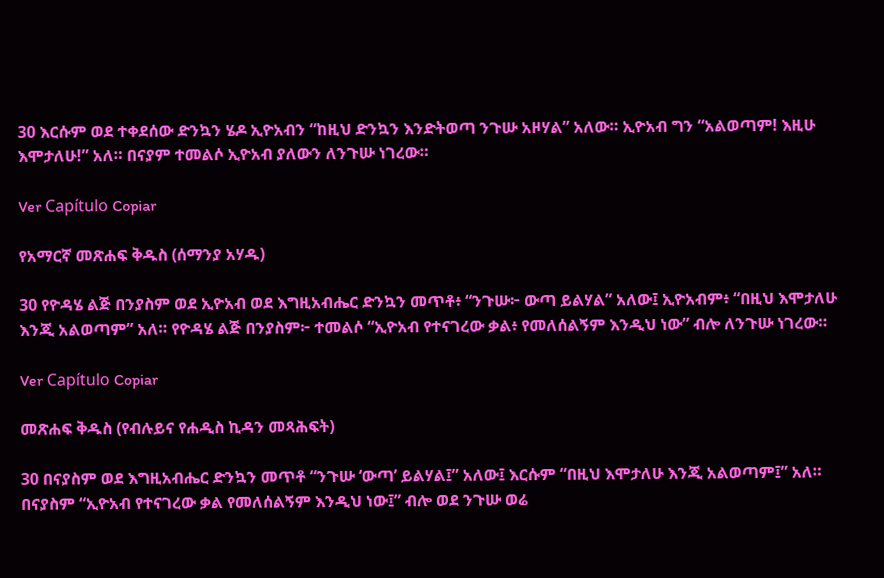30 እርሱም ወደ ተቀደሰው ድንኳን ሄዶ ኢዮአብን “ከዚህ ድንኳን እንድትወጣ ንጉሡ አዞሃል” አለው። ኢዮአብ ግን “አልወጣም! እዚሁ እሞታለሁ!” አለ። በናያም ተመልሶ ኢዮአብ ያለውን ለንጉሡ ነገረው።

Ver Capítulo Copiar

የአማርኛ መጽሐፍ ቅዱስ (ሰማንያ አሃዱ)

30 የዮዳሄ ልጅ በንያስም ወደ ኢዮአብ ወደ እግዚአብሔር ድንኳን መጥቶ፥ “ንጉሡ፦ ውጣ ይልሃል” አለው፤ ኢዮአብም፥ “በዚህ እሞታለሁ እንጂ አልወጣም” አለ። የዮዳሄ ልጅ በንያስም፦ ተመልሶ “ኢዮአብ የተናገረው ቃል፥ የመለሰልኝም እንዲህ ነው” ብሎ ለንጉሡ ነገረው።

Ver Capítulo Copiar

መጽሐፍ ቅዱስ (የብሉይና የሐዲስ ኪዳን መጻሕፍት)

30 በናያስም ወደ እግዚአብሔር ድንኳን መጥቶ “ንጉሡ ‘ውጣ’ ይልሃል፤” አለው፤ እርሱም “በዚህ እሞታለሁ እንጂ አልወጣም፤” አለ። በናያስም “ኢዮአብ የተናገረው ቃል የመለሰልኝም እንዲህ ነው፤” ብሎ ወደ ንጉሡ ወሬ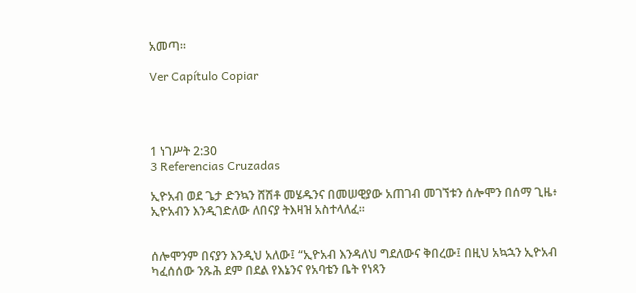አመጣ።

Ver Capítulo Copiar




1 ነገሥት 2:30
3 Referencias Cruzadas

ኢዮአብ ወደ ጌታ ድንኳን ሸሽቶ መሄዱንና በመሠዊያው አጠገብ መገኘቱን ሰሎሞን በሰማ ጊዜ፥ ኢዮአብን እንዲገድለው ለበናያ ትእዛዝ አስተላለፈ።


ሰሎሞንም በናያን እንዲህ አለው፤ “ኢዮአብ እንዳለህ ግደለውና ቅበረው፤ በዚህ አኳኋን ኢዮአብ ካፈሰሰው ንጹሕ ደም በደል የእኔንና የአባቴን ቤት የነጻን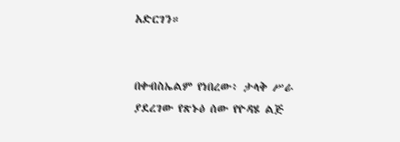አድርገን።


በቀብስኤልም የነበረው፥ ታላቅ ሥራ ያደረገው የጽኑዕ ሰው የዮዳሄ ልጅ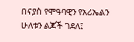በናያስ የሞዓባዊን የአሪኤልን ሁለቱን ልጆች ገደለ፤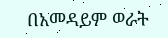በአመዳይም ወራት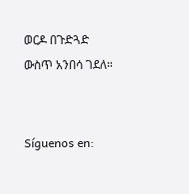ወርዶ በጉድጓድ ውስጥ አንበሳ ገደለ።


Síguenos en: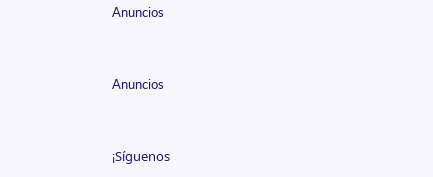Anuncios


Anuncios


¡Síguenos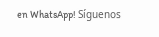en WhatsApp! Síguenos